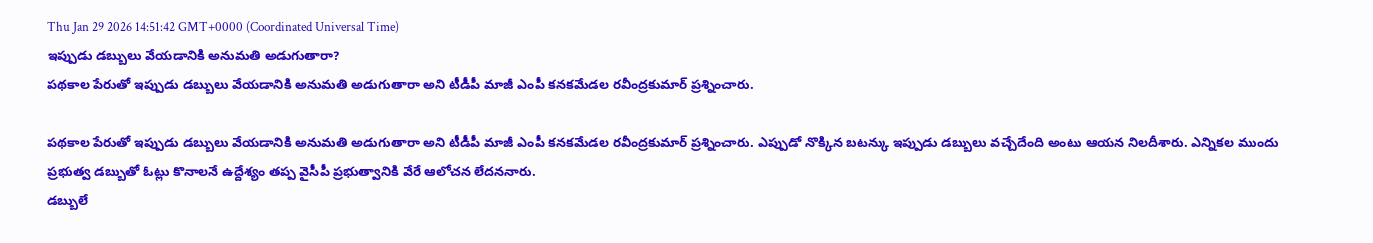Thu Jan 29 2026 14:51:42 GMT+0000 (Coordinated Universal Time)
ఇప్పుడు డబ్బులు వేయడానికి అనుమతి అడుగుతారా?
పథకాల పేరుతో ఇప్పుడు డబ్బులు వేయడానికి అనుమతి అడుగుతారా అని టీడీపీ మాజీ ఎంపీ కనకమేడల రవీంద్రకుమార్ ప్రశ్నించారు.

పథకాల పేరుతో ఇప్పుడు డబ్బులు వేయడానికి అనుమతి అడుగుతారా అని టీడీపీ మాజీ ఎంపీ కనకమేడల రవీంద్రకుమార్ ప్రశ్నించారు. ఎప్పుడో నొక్కిన బటన్కు ఇప్పుడు డబ్బులు వచ్చేదేంది అంటు ఆయన నిలదీశారు. ఎన్నికల ముందు ప్రభుత్వ డబ్బుతో ఓట్లు కొనాలనే ఉద్దేశ్యం తప్ప వైసీపీ ప్రభుత్వానికి వేరే ఆలోచన లేదననారు.
డబ్బులే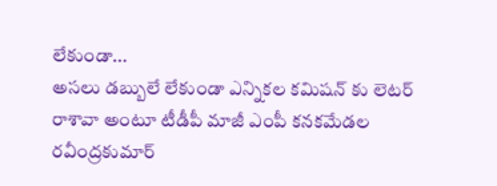లేకుండా...
అసలు డబ్బులే లేకుండా ఎన్నికల కమిషన్ కు లెటర్ రాశావా అంటూ టీడీపీ మాజీ ఎంపీ కనకమేడల రవీంద్రకుమార్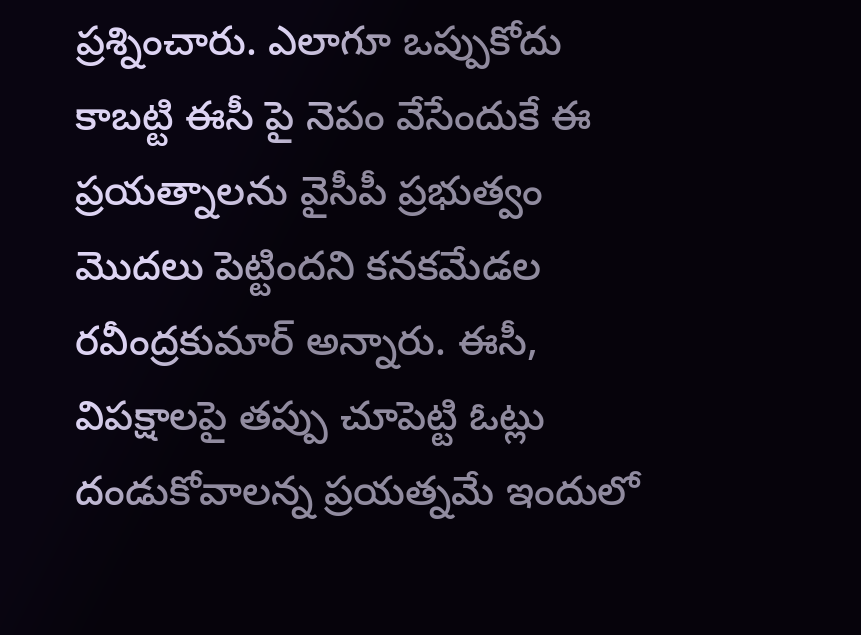ప్రశ్నించారు. ఎలాగూ ఒప్పుకోదు కాబట్టి ఈసీ పై నెపం వేసేందుకే ఈ ప్రయత్నాలను వైసీపీ ప్రభుత్వం మొదలు పెట్టిందని కనకమేడల రవీంద్రకుమార్ అన్నారు. ఈసీ, విపక్షాలపై తప్పు చూపెట్టి ఓట్లు దండుకోవాలన్న ప్రయత్నమే ఇందులో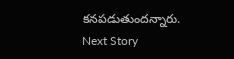కనపడుతుందన్నారు.
Next Story